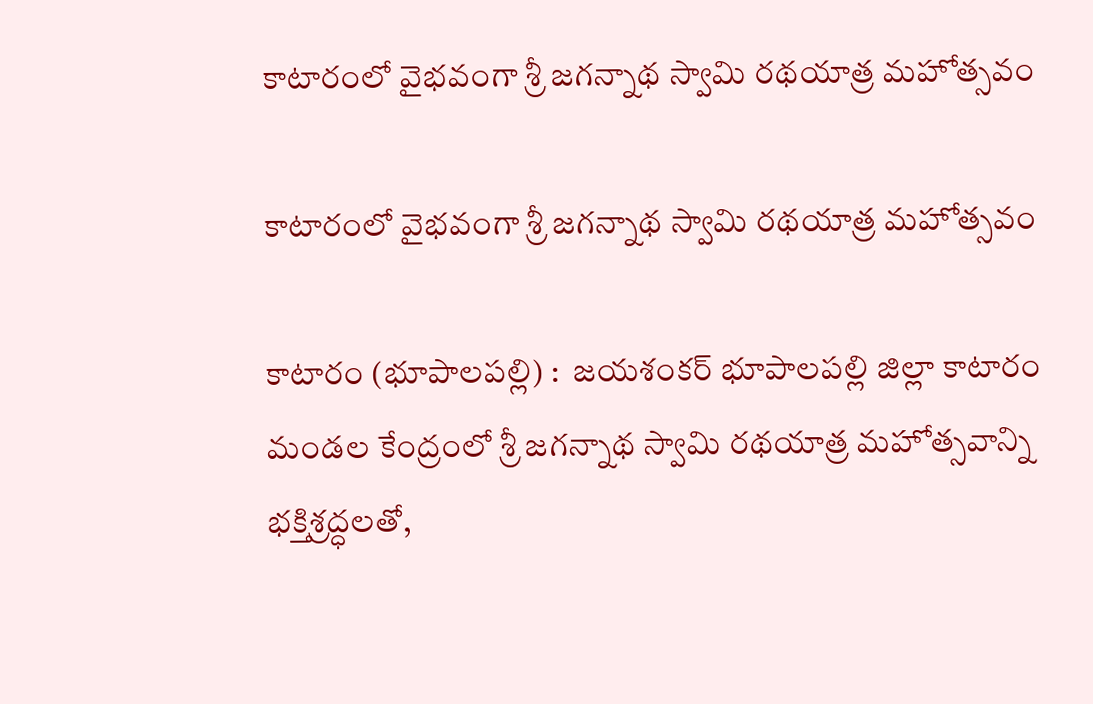కాటారంలో వైభవంగా శ్రీ జగన్నాథ స్వామి రథయాత్ర మహోత్సవం

కాటారంలో వైభవంగా శ్రీ జగన్నాథ స్వామి రథయాత్ర మహోత్సవం

కాటారం (భూపాలపల్లి) :  జయశంకర్ భూపాలపల్లి జిల్లా కాటారం మండల కేంద్రంలో శ్రీ జగన్నాథ స్వామి రథయాత్ర మహోత్సవాన్ని భక్తిశ్రద్ధలతో,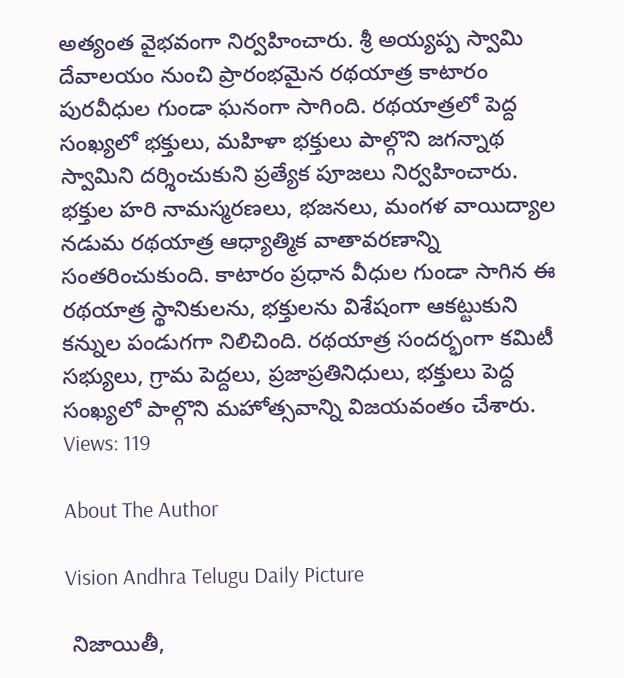అత్యంత వైభవంగా నిర్వహించారు. శ్రీ అయ్యప్ప స్వామి దేవాలయం నుంచి ప్రారంభమైన రథయాత్ర కాటారం పురవీధుల గుండా ఘనంగా సాగింది. రథయాత్రలో పెద్ద సంఖ్యలో భక్తులు, మహిళా భక్తులు పాల్గొని జగన్నాథ స్వామిని దర్శించుకుని ప్రత్యేక పూజలు నిర్వహించారు. భక్తుల హరి నామస్మరణలు, భజనలు, మంగళ వాయిద్యాల నడుమ రథయాత్ర ఆధ్యాత్మిక వాతావరణాన్ని సంతరించుకుంది. కాటారం ప్రధాన వీధుల గుండా సాగిన ఈ రథయాత్ర స్థానికులను, భక్తులను విశేషంగా ఆకట్టుకుని కన్నుల పండుగగా నిలిచింది. రథయాత్ర సందర్భంగా కమిటీ సభ్యులు, గ్రామ పెద్దలు, ప్రజాప్రతినిధులు, భక్తులు పెద్ద సంఖ్యలో పాల్గొని మహోత్సవాన్ని విజయవంతం చేశారు.
Views: 119

About The Author

Vision Andhra Telugu Daily Picture

 నిజాయితీ,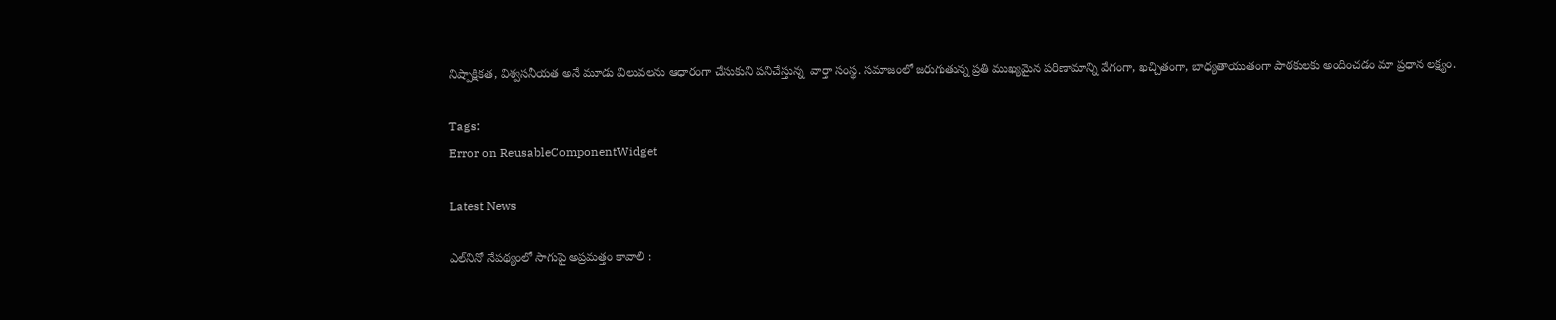నిష్పాక్షికత, విశ్వసనీయత అనే మూడు విలువలను ఆధారంగా చేసుకుని పనిచేస్తున్న  వార్తా సంస్థ. సమాజంలో జరుగుతున్న ప్రతి ముఖ్యమైన పరిణామాన్ని వేగంగా, ఖచ్చితంగా, బాధ్యతాయుతంగా పాఠకులకు అందించడం మా ప్రధాన లక్ష్యం.

Tags:
Error on ReusableComponentWidget

Latest News

ఎల్‌నినో నేపథ్యంలో సాగుపై అప్రమత్తం కావాలి :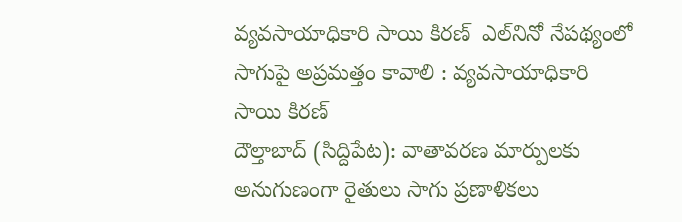వ్యవసాయాధికారి సాయి కిరణ్  ఎల్‌నినో నేపథ్యంలో సాగుపై అప్రమత్తం కావాలి : వ్యవసాయాధికారి సాయి కిరణ్
దౌల్తాబాద్ (సిద్దిపేట): వాతావరణ మార్పులకు అనుగుణంగా రైతులు సాగు ప్రణాళికలు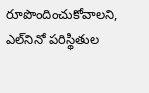రూపొందించుకోవాలని, ఎల్‌నినో పరిస్థితుల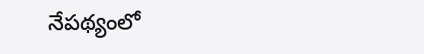నేపథ్యంలో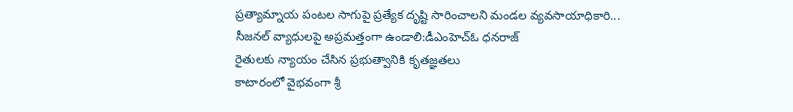ప్రత్యామ్నాయ పంటల సాగుపై ప్రత్యేక దృష్టి సారించాలని మండల వ్యవసాయాధికారి...
సీజనల్ వ్యాధులపై అప్రమత్తంగా ఉండాలి:డీఎంహెచ్ఓ ధనరాజ్
రైతులకు న్యాయం చేసిన ప్రభుత్వానికి కృతజ్ఞతలు
కాటారంలో వైభవంగా శ్రీ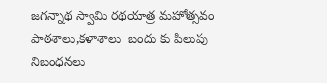జగన్నాథ స్వామి రథయాత్ర మహోత్సవం
పాఠశాలు,కళాశాలు  బందు కు పిలుపు
నిబంధనలు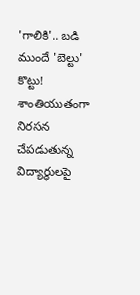'గాలికి'.. బడి ముందే 'బెల్టు' కొట్టు!
శాంతియుతంగా నిరసన చేపడుతున్న విద్యార్థులపై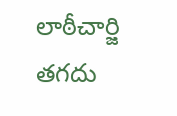లాఠీచార్జి తగదు